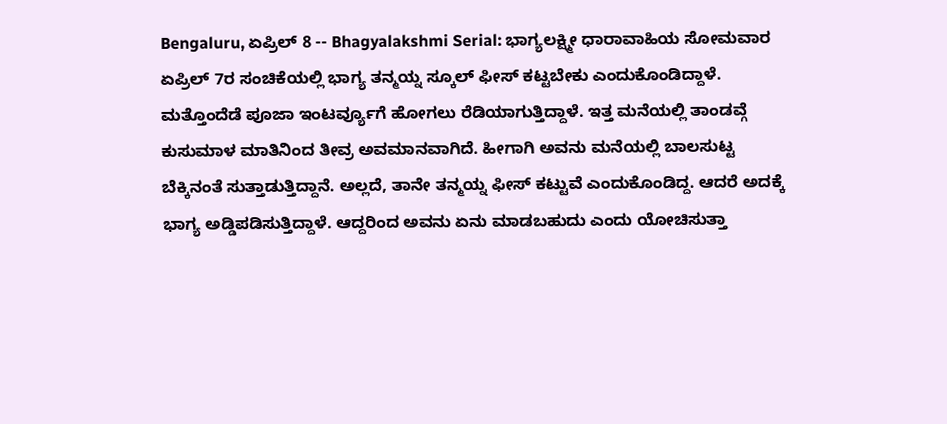Bengaluru, ಏಪ್ರಿಲ್ 8 -- Bhagyalakshmi Serial: ಭಾಗ್ಯಲಕ್ಷ್ಮೀ ಧಾರಾವಾಹಿಯ ಸೋಮವಾರ ಏಪ್ರಿಲ್ 7ರ ಸಂಚಿಕೆಯಲ್ಲಿ ಭಾಗ್ಯ ತನ್ಮಯ್ನ ಸ್ಕೂಲ್ ಫೀಸ್ ಕಟ್ಟಬೇಕು ಎಂದುಕೊಂಡಿದ್ದಾಳೆ. ಮತ್ತೊಂದೆಡೆ ಪೂಜಾ ಇಂಟರ್ವ್ಯೂಗೆ ಹೋಗಲು ರೆಡಿಯಾಗುತ್ತಿದ್ದಾಳೆ. ಇತ್ತ ಮನೆಯಲ್ಲಿ ತಾಂಡವ್ಗೆ ಕುಸುಮಾಳ ಮಾತಿನಿಂದ ತೀವ್ರ ಅವಮಾನವಾಗಿದೆ. ಹೀಗಾಗಿ ಅವನು ಮನೆಯಲ್ಲಿ ಬಾಲಸುಟ್ಟ ಬೆಕ್ಕಿನಂತೆ ಸುತ್ತಾಡುತ್ತಿದ್ದಾನೆ. ಅಲ್ಲದೆ, ತಾನೇ ತನ್ಮಯ್ನ ಫೀಸ್ ಕಟ್ಟುವೆ ಎಂದುಕೊಂಡಿದ್ದ. ಆದರೆ ಅದಕ್ಕೆ ಭಾಗ್ಯ ಅಡ್ಡಿಪಡಿಸುತ್ತಿದ್ದಾಳೆ. ಆದ್ದರಿಂದ ಅವನು ಏನು ಮಾಡಬಹುದು ಎಂದು ಯೋಚಿಸುತ್ತಾ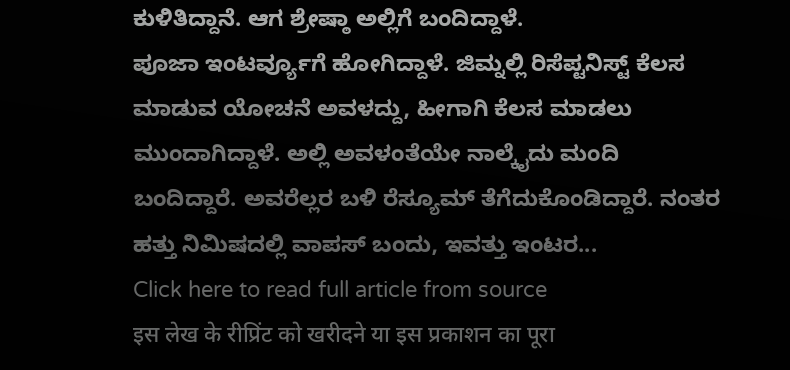ಕುಳಿತಿದ್ದಾನೆ. ಆಗ ಶ್ರೇಷ್ಠಾ ಅಲ್ಲಿಗೆ ಬಂದಿದ್ದಾಳೆ.
ಪೂಜಾ ಇಂಟರ್ವ್ಯೂಗೆ ಹೋಗಿದ್ದಾಳೆ. ಜಿಮ್ನಲ್ಲಿ ರಿಸೆಪ್ಟನಿಸ್ಟ್ ಕೆಲಸ ಮಾಡುವ ಯೋಚನೆ ಅವಳದ್ದು, ಹೀಗಾಗಿ ಕೆಲಸ ಮಾಡಲು ಮುಂದಾಗಿದ್ದಾಳೆ. ಅಲ್ಲಿ ಅವಳಂತೆಯೇ ನಾಲ್ಕೈದು ಮಂದಿ ಬಂದಿದ್ದಾರೆ. ಅವರೆಲ್ಲರ ಬಳಿ ರೆಸ್ಯೂಮ್ ತೆಗೆದುಕೊಂಡಿದ್ದಾರೆ. ನಂತರ ಹತ್ತು ನಿಮಿಷದಲ್ಲಿ ವಾಪಸ್ ಬಂದು, ಇವತ್ತು ಇಂಟರ...
Click here to read full article from source
इस लेख के रीप्रिंट को खरीदने या इस प्रकाशन का पूरा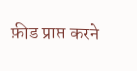फ़ीड प्राप्त करने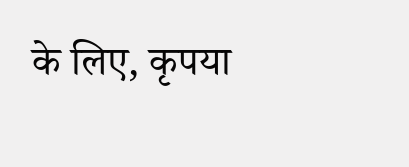के लिए, कृपया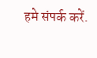हमे संपर्क करें.